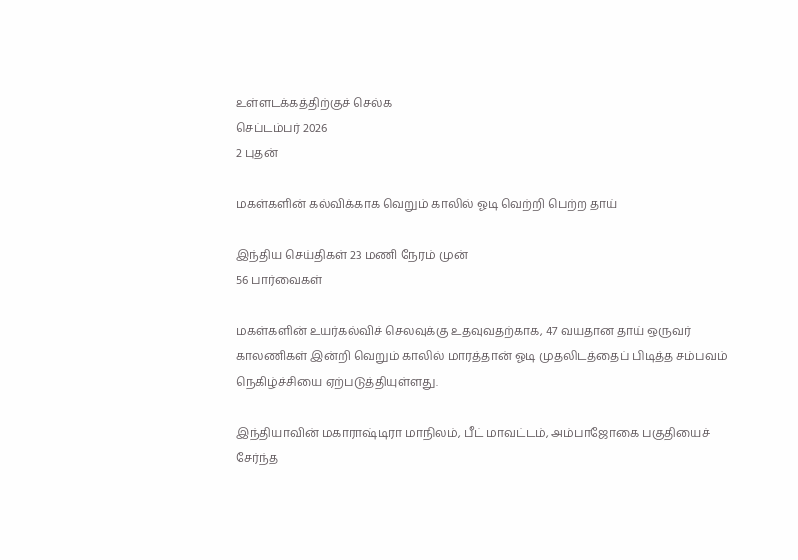உள்ளடக்கத்திற்குச் செல்க
செப்டம்பர் 2026
2 புதன்

மகள்களின் கல்விக்காக வெறும் காலில் ஓடி வெற்றி பெற்ற தாய்

இந்திய செய்திகள் 23 மணி நேரம் முன்
56 பார்வைகள்

மகள்களின் உயர்கல்விச் செலவுக்கு உதவுவதற்காக, 47 வயதான தாய் ஒருவர் காலணிகள் இன்றி வெறும் காலில் மாரத்தான் ஓடி முதலிடத்தைப் பிடித்த சம்பவம் நெகிழ்ச்சியை ஏற்படுத்தியுள்ளது.

இந்தியாவின் மகாராஷ்டிரா மாநிலம், பீட் மாவட்டம், அம்பாஜோகை பகுதியைச் சேர்ந்த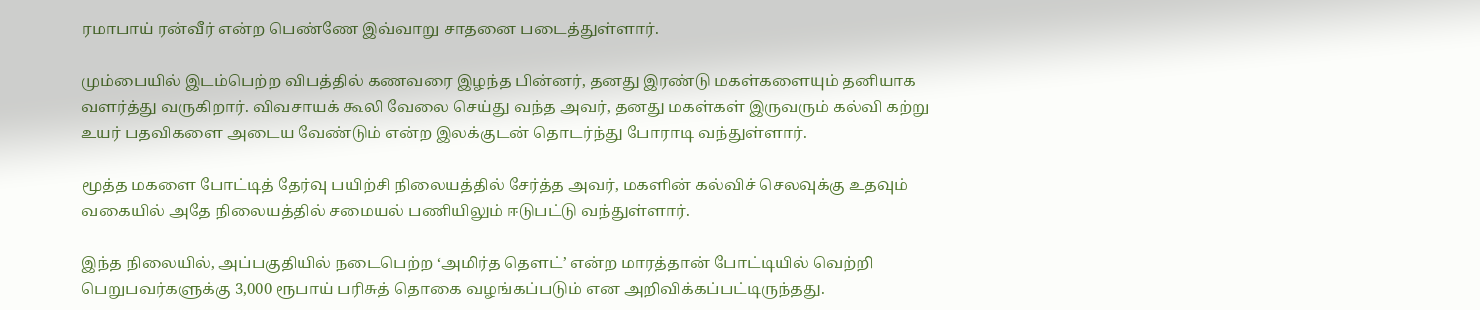ரமாபாய் ரன்வீர் என்ற பெண்ணே இவ்வாறு சாதனை படைத்துள்ளார்.

மும்பையில் இடம்பெற்ற விபத்தில் கணவரை இழந்த பின்னர், தனது இரண்டு மகள்களையும் தனியாக வளர்த்து வருகிறார். விவசாயக் கூலி வேலை செய்து வந்த அவர், தனது மகள்கள் இருவரும் கல்வி கற்று உயர் பதவிகளை அடைய வேண்டும் என்ற இலக்குடன் தொடர்ந்து போராடி வந்துள்ளார்.

மூத்த மகளை போட்டித் தேர்வு பயிற்சி நிலையத்தில் சேர்த்த அவர், மகளின் கல்விச் செலவுக்கு உதவும் வகையில் அதே நிலையத்தில் சமையல் பணியிலும் ஈடுபட்டு வந்துள்ளார்.

இந்த நிலையில், அப்பகுதியில் நடைபெற்ற ‘அமிர்த தௌட்’ என்ற மாரத்தான் போட்டியில் வெற்றி பெறுபவர்களுக்கு 3,000 ரூபாய் பரிசுத் தொகை வழங்கப்படும் என அறிவிக்கப்பட்டிருந்தது.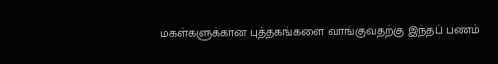மகள்களுக்கான புத்தகங்களை வாங்குவதற்கு இந்தப் பணம்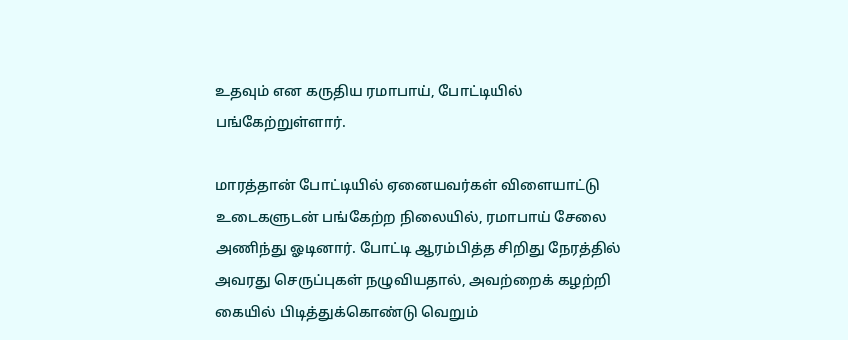உதவும் என கருதிய ரமாபாய், போட்டியில் பங்கேற்றுள்ளார்.

மாரத்தான் போட்டியில் ஏனையவர்கள் விளையாட்டு உடைகளுடன் பங்கேற்ற நிலையில், ரமாபாய் சேலை அணிந்து ஓடினார். போட்டி ஆரம்பித்த சிறிது நேரத்தில் அவரது செருப்புகள் நழுவியதால், அவற்றைக் கழற்றி கையில் பிடித்துக்கொண்டு வெறும்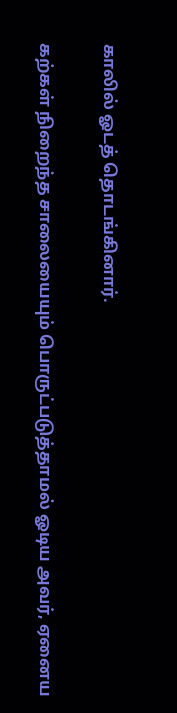காலில் ஓடத் தொடங்கினார்.

கற்கள் நிறைந்த சாலையையும் பொருட்படுத்தாமல் ஓடிய அவர், ஏனைய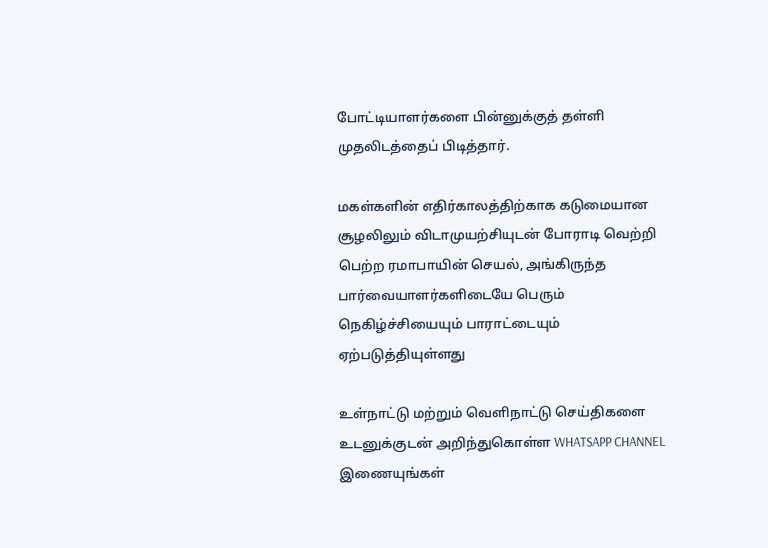போட்டியாளர்களை பின்னுக்குத் தள்ளி முதலிடத்தைப் பிடித்தார்.

மகள்களின் எதிர்காலத்திற்காக கடுமையான சூழலிலும் விடாமுயற்சியுடன் போராடி வெற்றி பெற்ற ரமாபாயின் செயல், அங்கிருந்த பார்வையாளர்களிடையே பெரும் நெகிழ்ச்சியையும் பாராட்டையும் ஏற்படுத்தியுள்ளது

உள்நாட்டு மற்றும் வெளிநாட்டு செய்திகளை உடனுக்குடன் அறிந்துகொள்ள WHATSAPP CHANNEL இணையுங்கள்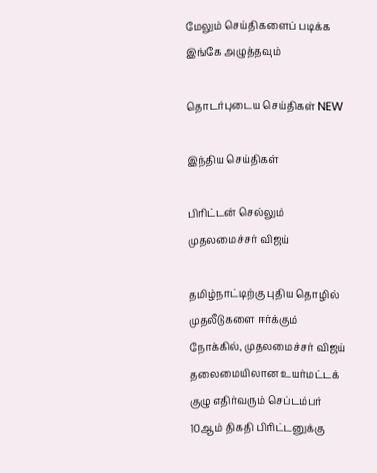மேலும் செய்திகளைப் படிக்க இங்கே அழுத்தவும்

தொடர்புடைய செய்திகள் NEW

இந்திய செய்திகள்

பிரிட்டன் செல்லும் முதலமைச்சர் விஜய்

தமிழ்நாட்டிற்கு புதிய தொழில் முதலீடுகளை ஈர்க்கும் நோக்கில், முதலமைச்சர் விஜய் தலைமையிலான உயர்மட்டக் குழு எதிர்வரும் செப்டம்பர் 10ஆம் திகதி பிரிட்டனுக்கு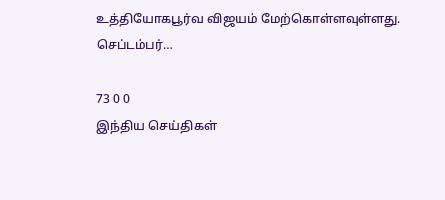உத்தியோகபூர்வ விஜயம் மேற்கொள்ளவுள்ளது. செப்டம்பர்…

73 0 0
இந்திய செய்திகள்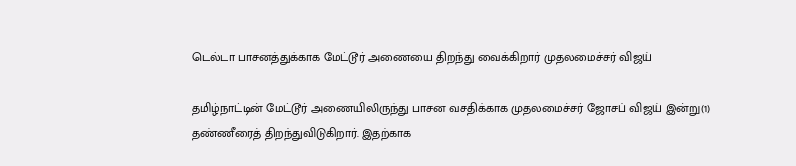டெல்டா பாசனத்துக்காக மேட்டூர் அணையை திறந்து வைக்கிறார் முதலமைச்சர் விஜய்

தமிழ்நாட்டின் மேட்டூர் அணையிலிருந்து பாசன வசதிக்காக முதலமைச்சர் ஜோசப் விஜய் இன்று(1) தண்ணீரைத் திறந்துவிடுகிறார். இதற்காக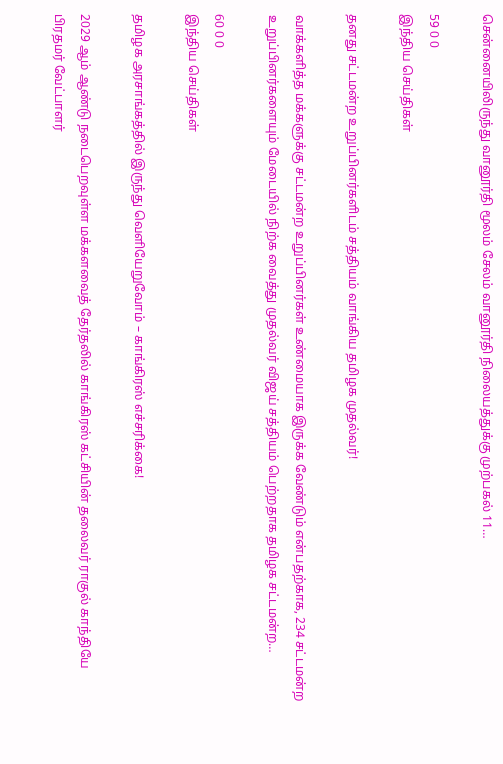சென்னையிலிருந்து வானூர்தி மூலம் சேலம் வானூர்தி நிலையத்துக்கு முற்பகல் 11…

59 0 0
இந்திய செய்திகள்

தனது சட்டமன்ற உறுப்பினர்களிடம் சத்தியம் வாங்கிய தமிழக முதல்வர்!

வாக்களித்த மக்களுக்கு சட்டமன்ற உறுப்பினர்கள் உண்மையாக இருக்க வேண்டும் என்பதற்காக, 234 சட்டமன்ற உறுப்பினர்களையும் மேடையில் நிற்க வைத்து முதல்வர் விஜய் சத்தியம் பெற்றதாக தமிழக சட்டமன்ற…

60 0 0
இந்திய செய்திகள்

தமிழக அரசாங்கத்தில் இருந்து வெளியேறுவோம் – காங்கிரஸ் எச்சரிக்கை!

2029 ஆம் ஆண்டு நடைபெறவுள்ள மக்களவைத் தேர்தலில் காங்கிரஸ் கட்சியின் தலைவர் ராகுல் காந்தியே பிரதமர் வேட்பாளர்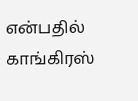என்பதில் காங்கிரஸ்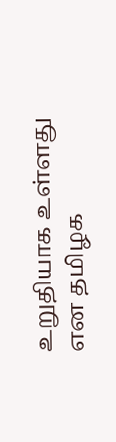உறுதியாக உள்ளது என தமிழக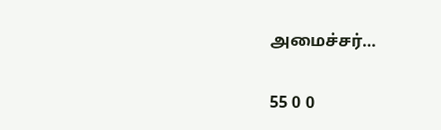அமைச்சர்…

55 0 0